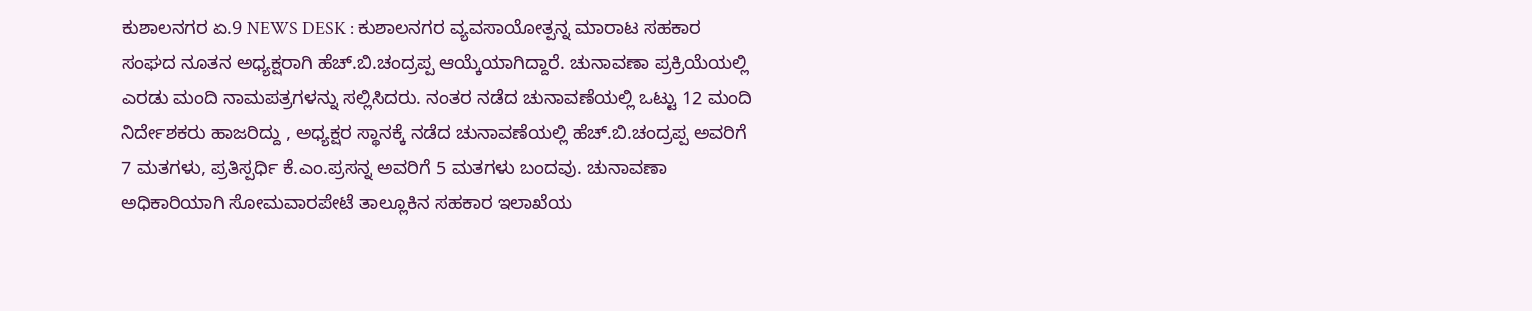ಕುಶಾಲನಗರ ಏ.9 NEWS DESK : ಕುಶಾಲನಗರ ವ್ಯವಸಾಯೋತ್ಪನ್ನ ಮಾರಾಟ ಸಹಕಾರ ಸಂಘದ ನೂತನ ಅಧ್ಯಕ್ಷರಾಗಿ ಹೆಚ್.ಬಿ.ಚಂದ್ರಪ್ಪ ಆಯ್ಕೆಯಾಗಿದ್ದಾರೆ. ಚುನಾವಣಾ ಪ್ರಕ್ರಿಯೆಯಲ್ಲಿ ಎರಡು ಮಂದಿ ನಾಮಪತ್ರಗಳನ್ನು ಸಲ್ಲಿಸಿದರು. ನಂತರ ನಡೆದ ಚುನಾವಣೆಯಲ್ಲಿ ಒಟ್ಟು 12 ಮಂದಿ ನಿರ್ದೇಶಕರು ಹಾಜರಿದ್ದು , ಅಧ್ಯಕ್ಷರ ಸ್ಥಾನಕ್ಕೆ ನಡೆದ ಚುನಾವಣೆಯಲ್ಲಿ ಹೆಚ್.ಬಿ.ಚಂದ್ರಪ್ಪ ಅವರಿಗೆ 7 ಮತಗಳು, ಪ್ರತಿಸ್ಪರ್ಧಿ ಕೆ.ಎಂ.ಪ್ರಸನ್ನ ಅವರಿಗೆ 5 ಮತಗಳು ಬಂದವು. ಚುನಾವಣಾ ಅಧಿಕಾರಿಯಾಗಿ ಸೋಮವಾರಪೇಟೆ ತಾಲ್ಲೂಕಿನ ಸಹಕಾರ ಇಲಾಖೆಯ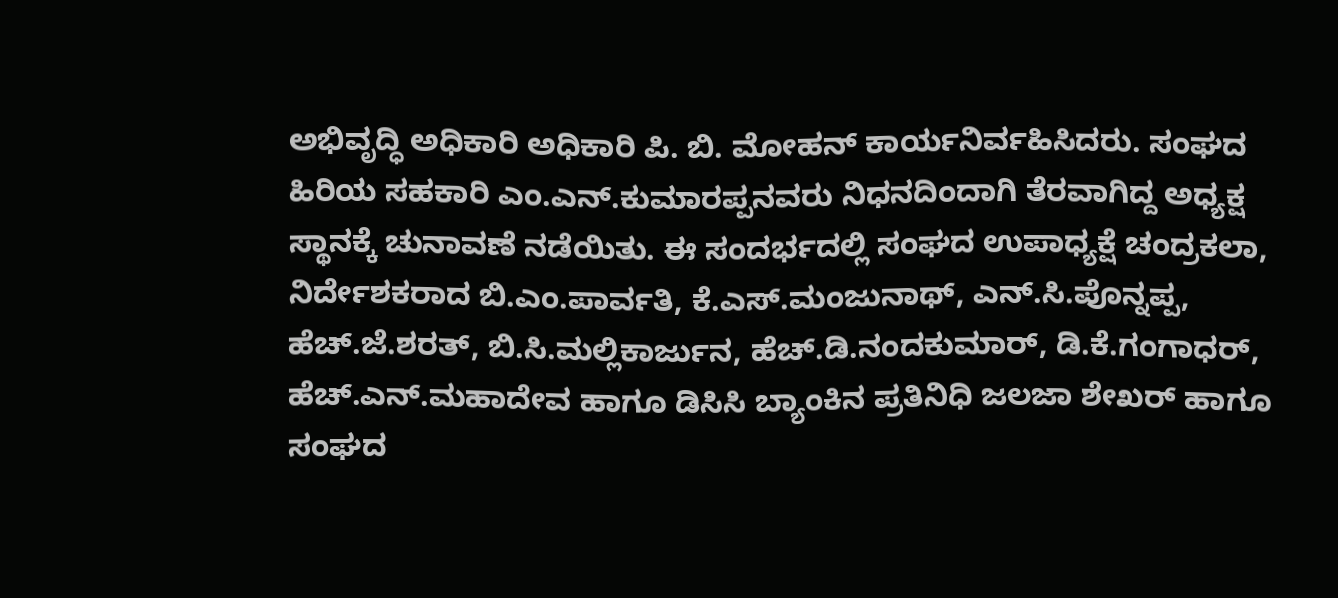ಅಭಿವೃದ್ಧಿ ಅಧಿಕಾರಿ ಅಧಿಕಾರಿ ಪಿ. ಬಿ. ಮೋಹನ್ ಕಾರ್ಯನಿರ್ವಹಿಸಿದರು. ಸಂಘದ ಹಿರಿಯ ಸಹಕಾರಿ ಎಂ.ಎನ್.ಕುಮಾರಪ್ಪನವರು ನಿಧನದಿಂದಾಗಿ ತೆರವಾಗಿದ್ದ ಅಧ್ಯಕ್ಷ ಸ್ಥಾನಕ್ಕೆ ಚುನಾವಣೆ ನಡೆಯಿತು. ಈ ಸಂದರ್ಭದಲ್ಲಿ ಸಂಘದ ಉಪಾಧ್ಯಕ್ಷೆ ಚಂದ್ರಕಲಾ, ನಿರ್ದೇಶಕರಾದ ಬಿ.ಎಂ.ಪಾರ್ವತಿ, ಕೆ.ಎಸ್.ಮಂಜುನಾಥ್, ಎನ್.ಸಿ.ಪೊನ್ನಪ್ಪ, ಹೆಚ್.ಜೆ.ಶರತ್, ಬಿ.ಸಿ.ಮಲ್ಲಿಕಾರ್ಜುನ, ಹೆಚ್.ಡಿ.ನಂದಕುಮಾರ್, ಡಿ.ಕೆ.ಗಂಗಾಧರ್, ಹೆಚ್.ಎನ್.ಮಹಾದೇವ ಹಾಗೂ ಡಿಸಿಸಿ ಬ್ಯಾಂಕಿನ ಪ್ರತಿನಿಧಿ ಜಲಜಾ ಶೇಖರ್ ಹಾಗೂ ಸಂಘದ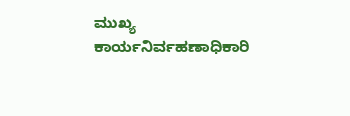ಮುಖ್ಯ ಕಾರ್ಯನಿರ್ವಹಣಾಧಿಕಾರಿ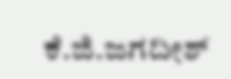ಕೆ.ಜಿ.ಜಗದೀಶ್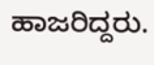ಹಾಜರಿದ್ದರು.